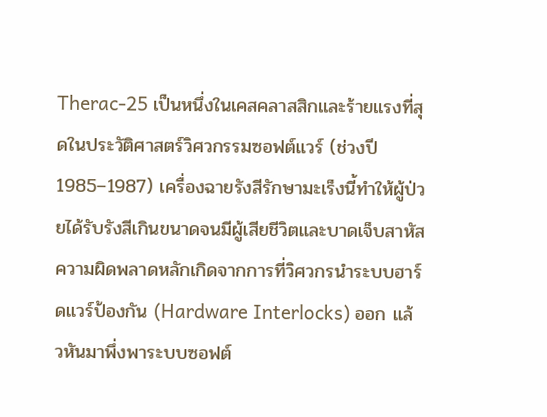Therac-25 เป็นหนึ่งในเคสคลาสสิกและร้ายแรงที่สุดในประวัติศาสตร์วิศวกรรมซอฟต์แวร์ (ช่วงปี 1985–1987) เครื่องฉายรังสีรักษามะเร็งนี้ทำให้ผู้ป่วยได้รับรังสีเกินขนาดจนมีผู้เสียชีวิตและบาดเจ็บสาหัส
ความผิดพลาดหลักเกิดจากการที่วิศวกรนำระบบฮาร์ดแวร์ป้องกัน (Hardware Interlocks) ออก แล้วหันมาพึ่งพาระบบซอฟต์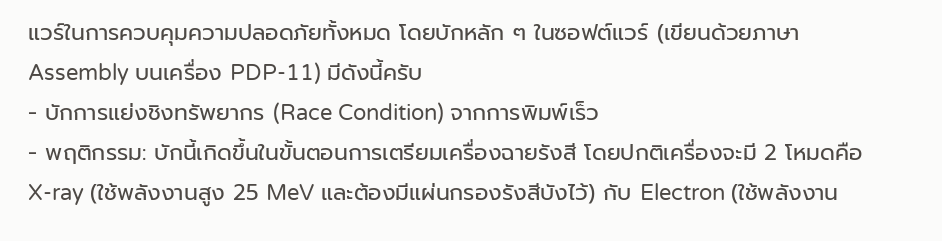แวร์ในการควบคุมความปลอดภัยทั้งหมด โดยบักหลัก ๆ ในซอฟต์แวร์ (เขียนด้วยภาษา Assembly บนเครื่อง PDP-11) มีดังนี้ครับ
- บักการแย่งชิงทรัพยากร (Race Condition) จากการพิมพ์เร็ว
- พฤติกรรม: บักนี้เกิดขึ้นในขั้นตอนการเตรียมเครื่องฉายรังสี โดยปกติเครื่องจะมี 2 โหมดคือ X-ray (ใช้พลังงานสูง 25 MeV และต้องมีแผ่นกรองรังสีบังไว้) กับ Electron (ใช้พลังงาน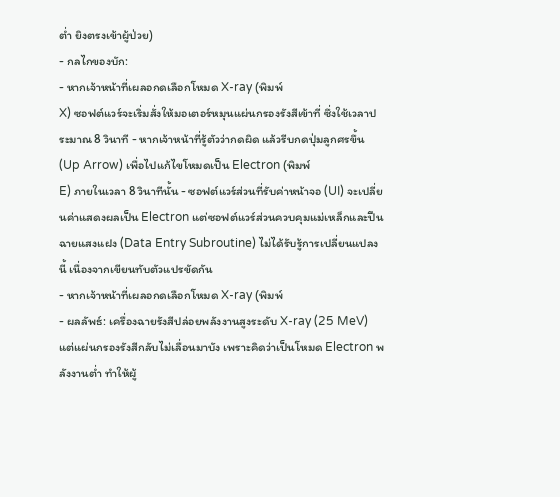ต่ำ ยิงตรงเข้าผู้ป่วย)
- กลไกของบัก:
- หากเจ้าหน้าที่เผลอกดเลือกโหมด X-ray (พิมพ์
X) ซอฟต์แวร์จะเริ่มสั่งให้มอเตอร์หมุนแผ่นกรองรังสีเข้าที่ ซึ่งใช้เวลาประมาณ 8 วินาที - หากเจ้าหน้าที่รู้ตัวว่ากดผิด แล้วรีบกดปุ่มลูกศรขึ้น (Up Arrow) เพื่อไปแก้ไขโหมดเป็น Electron (พิมพ์
E) ภายในเวลา 8 วินาทีนั้น - ซอฟต์แวร์ส่วนที่รับค่าหน้าจอ (UI) จะเปลี่ยนค่าแสดงผลเป็น Electron แต่ซอฟต์แวร์ส่วนควบคุมแม่เหล็กและปืนฉายแสงแฝง (Data Entry Subroutine) ไม่ได้รับรู้การเปลี่ยนแปลงนี้ เนื่องจากเขียนทับตัวแปรขัดกัน
- หากเจ้าหน้าที่เผลอกดเลือกโหมด X-ray (พิมพ์
- ผลลัพธ์: เครื่องฉายรังสีปล่อยพลังงานสูงระดับ X-ray (25 MeV) แต่แผ่นกรองรังสีกลับไม่เลื่อนมาบัง เพราะคิดว่าเป็นโหมด Electron พลังงานต่ำ ทำให้ผู้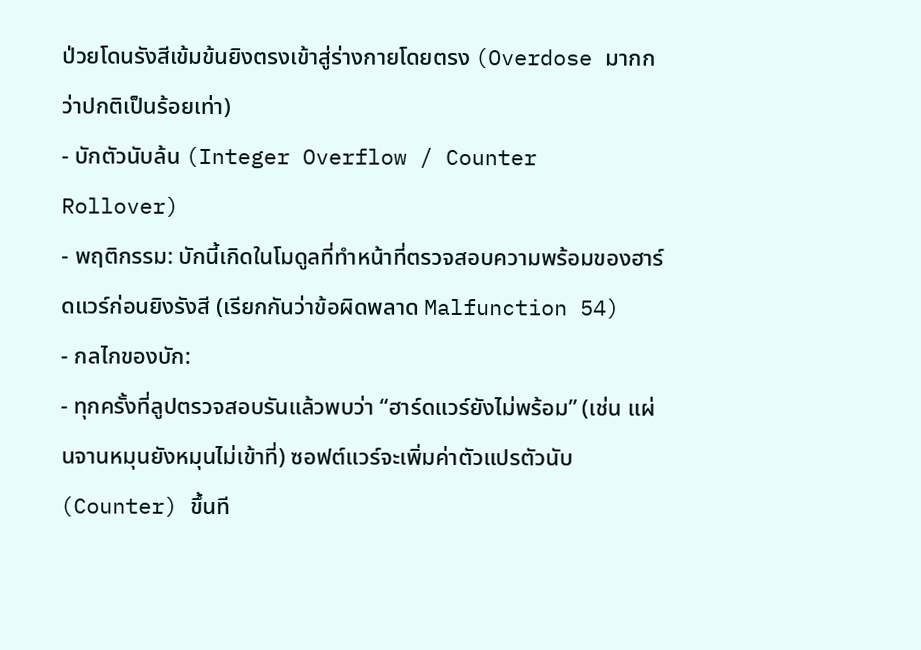ป่วยโดนรังสีเข้มข้นยิงตรงเข้าสู่ร่างกายโดยตรง (Overdose มากกว่าปกติเป็นร้อยเท่า)
- บักตัวนับล้น (Integer Overflow / Counter Rollover)
- พฤติกรรม: บักนี้เกิดในโมดูลที่ทำหน้าที่ตรวจสอบความพร้อมของฮาร์ดแวร์ก่อนยิงรังสี (เรียกกันว่าข้อผิดพลาด Malfunction 54)
- กลไกของบัก:
- ทุกครั้งที่ลูปตรวจสอบรันแล้วพบว่า “ฮาร์ดแวร์ยังไม่พร้อม” (เช่น แผ่นจานหมุนยังหมุนไม่เข้าที่) ซอฟต์แวร์จะเพิ่มค่าตัวแปรตัวนับ (Counter) ขึ้นที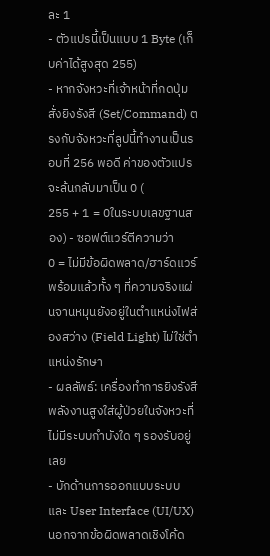ละ 1
- ตัวแปรนี้เป็นแบบ 1 Byte (เก็บค่าได้สูงสุด 255)
- หากจังหวะที่เจ้าหน้าที่กดปุ่มสั่งยิงรังสี (Set/Command) ตรงกับจังหวะที่ลูปนี้ทำงานเป็นรอบที่ 256 พอดี ค่าของตัวแปรจะล้นกลับมาเป็น 0 (
255 + 1 = 0ในระบบเลขฐานสอง) - ซอฟต์แวร์ตีความว่า
0 = ไม่มีข้อผิดพลาด/ฮาร์ดแวร์พร้อมแล้วทั้ง ๆ ที่ความจริงแผ่นจานหมุนยังอยู่ในตำแหน่งไฟส่องสว่าง (Field Light) ไม่ใช่ตำแหน่งรักษา
- ผลลัพธ์: เครื่องทำการยิงรังสีพลังงานสูงใส่ผู้ป่วยในจังหวะที่ไม่มีระบบกำบังใด ๆ รองรับอยู่เลย
- บักด้านการออกแบบระบบและ User Interface (UI/UX)
นอกจากข้อผิดพลาดเชิงโค้ด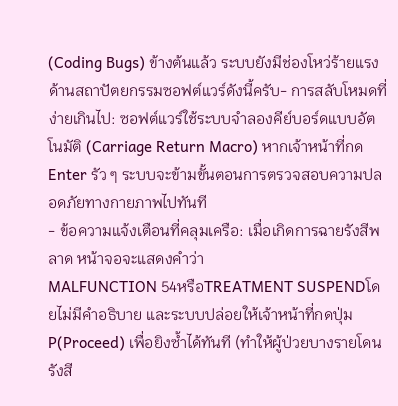(Coding Bugs) ข้างต้นแล้ว ระบบยังมีช่องโหว่ร้ายแรงด้านสถาปัตยกรรมซอฟต์แวร์ดังนี้ครับ- การสลับโหมดที่ง่ายเกินไป: ซอฟต์แวร์ใช้ระบบจำลองคีย์บอร์ดแบบอัตโนมัติ (Carriage Return Macro) หากเจ้าหน้าที่กด Enter รัว ๆ ระบบจะข้ามขั้นตอนการตรวจสอบความปลอดภัยทางกายภาพไปทันที
- ข้อความแจ้งเตือนที่คลุมเครือ: เมื่อเกิดการฉายรังสีพลาด หน้าจอจะแสดงคำว่า
MALFUNCTION 54หรือTREATMENT SUSPENDโดยไม่มีคำอธิบาย และระบบปล่อยให้เจ้าหน้าที่กดปุ่มP(Proceed) เพื่อยิงซ้ำได้ทันที (ทำให้ผู้ป่วยบางรายโดนรังสี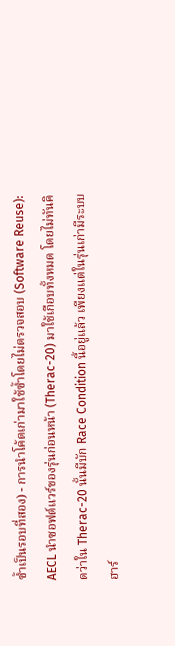ซ้ำเป็นรอบที่สอง) - การนำโค้ดเก่ามาใช้ซ้ำโดยไม่ตรวจสอบ (Software Reuse): AECL นำซอฟต์แวร์ของรุ่นก่อนหน้า (Therac-20) มาใช้เกือบทั้งหมด โดยไม่ทันคิดว่าใน Therac-20 นั้นมีบัก Race Condition นี้อยู่แล้ว เพียงแต่ในรุ่นเก่ามีระบบฮาร์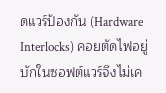ดแวร์ป้องกัน (Hardware Interlocks) คอยตัดไฟอยู่ บักในซอฟต์แวร์จึงไม่เค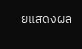ยแสดงผล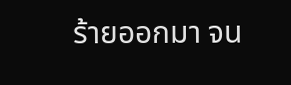ร้ายออกมา จน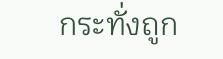กระทั่งถูก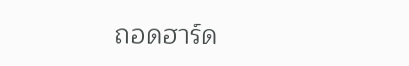ถอดฮาร์ด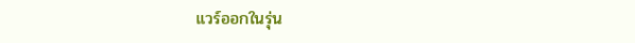แวร์ออกในรุ่น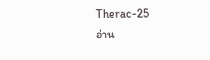Therac-25
อ่าน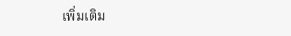เพิ่มเติม